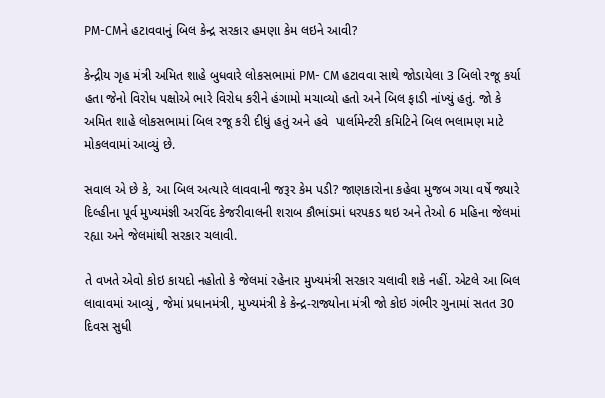PM-CMને હટાવવાનું બિલ કેન્દ્ર સરકાર હમણા કેમ લઇને આવી?

કેન્દ્રીય ગૃહ મંત્રી અમિત શાહે બુધવારે લોકસભામાં PM- CM હટાવવા સાથે જોડાયેલા 3 બિલો રજૂ કર્યા હતા જેનો વિરોધ પક્ષોએ ભારે વિરોધ કરીને હંગામો મચાવ્યો હતો અને બિલ ફાડી નાંખ્યું હતું. જો કે અમિત શાહે લોકસભામાં બિલ રજૂ કરી દીધું હતું અને હવે  પાર્લામેન્ટરી કમિટિને બિલ ભલામણ માટે મોકલવામાં આવ્યું છે.

સવાલ એ છે કે, આ બિલ અત્યારે લાવવાની જરૂર કેમ પડી? જાણકારોના કહેવા મુજબ ગયા વર્ષે જ્યારે દિલ્હીના પૂર્વ મુખ્યમંજ્ઞી અરવિંદ કેજરીવાલની શરાબ કૌભાંડમાં ધરપકડ થઇ અને તેઓ 6 મહિના જેલમાં રહ્યા અને જેલમાંથી સરકાર ચલાવી.

તે વખતે એવો કોઇ કાયદો નહોતો કે જેલમાં રહેનાર મુખ્યમંત્રી સરકાર ચલાવી શકે નહીં. એટલે આ બિલ લાવાવમાં આવ્યું , જેમાં પ્રધાનમંત્રી, મુખ્યમંત્રી કે કેન્દ્ર-રાજ્યોના મંત્રી જો કોઇ ગંભીર ગુનામાં સતત 30 દિવસ સુધી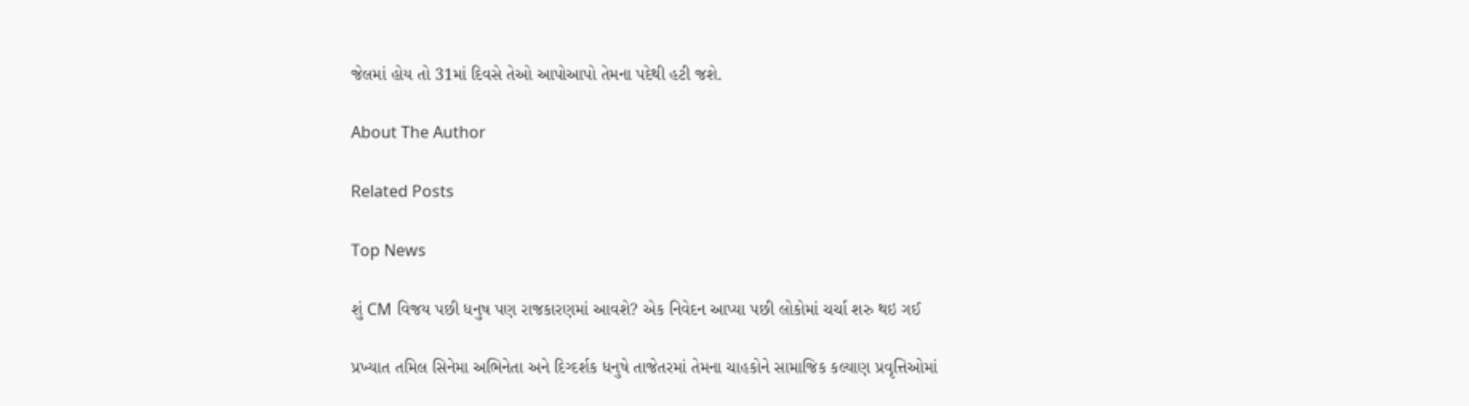જેલમાં હોય તો 31માં દિવસે તેઓ આપોઆપો તેમના પદેથી હટી જશે.

About The Author

Related Posts

Top News

શું CM વિજય પછી ધનુષ પણ રાજકારણમાં આવશે? એક નિવેદન આપ્યા પછી લોકોમાં ચર્ચા શરુ થઇ ગઈ

પ્રખ્યાત તમિલ સિનેમા અભિનેતા અને દિગ્દર્શક ધનુષે તાજેતરમાં તેમના ચાહકોને સામાજિક કલ્યાણ પ્રવૃત્તિઓમાં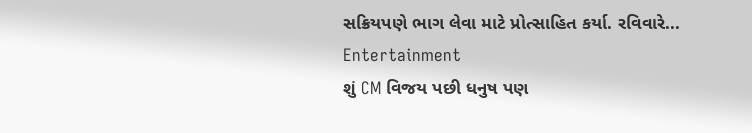સક્રિયપણે ભાગ લેવા માટે પ્રોત્સાહિત કર્યા. રવિવારે...
Entertainment
શું CM વિજય પછી ધનુષ પણ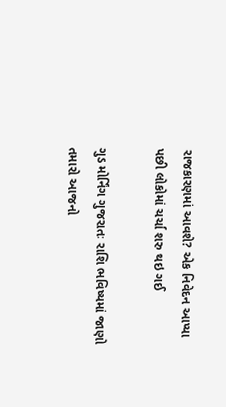રાજકારણમાં આવશે? એક નિવેદન આપ્યા પછી લોકોમાં ચર્ચા શરુ થઇ ગઈ

ગુડ મોર્નિંગ ગુજરાતઃ રાશિ ભવિષ્યમાં જાણો તમારો આજનો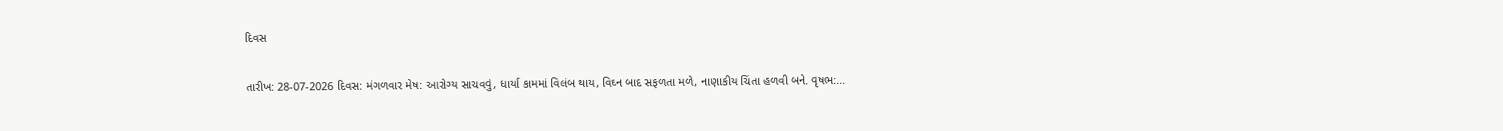દિવસ

તારીખ: 28-07-2026 દિવસ: મંગળવાર મેષ: આરોગ્ય સાચવવું, ધાર્યા કામમાં વિલંબ થાય, વિઘ્ન બાદ સફળતા મળે, નાણાકીય ચિંતા હળવી બને. વૃષભ:...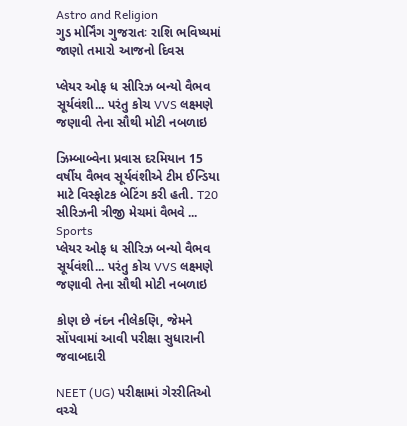Astro and Religion
ગુડ મોર્નિંગ ગુજરાતઃ રાશિ ભવિષ્યમાં જાણો તમારો આજનો દિવસ

પ્લેયર ઓફ ધ સીરિઝ બન્યો વૈભવ સૂર્યવંશી... પરંતુ કોચ VVS લક્ષ્મણે જણાવી તેના સૌથી મોટી નબળાઇ

ઝિમ્બાબ્વેના પ્રવાસ દરમિયાન 15 વર્ષીય વૈભવ સૂર્યવંશીએ ટીમ ઈન્ડિયા માટે વિસ્ફોટક બેટિંગ કરી હતી. T20 સીરિઝની ત્રીજી મેચમાં વૈભવે ...
Sports
પ્લેયર ઓફ ધ સીરિઝ બન્યો વૈભવ સૂર્યવંશી... પરંતુ કોચ VVS લક્ષ્મણે જણાવી તેના સૌથી મોટી નબળાઇ

કોણ છે નંદન નીલેકણિ, જેમને સોંપવામાં આવી પરીક્ષા સુધારાની જવાબદારી

NEET (UG) પરીક્ષામાં ગેરરીતિઓ વચ્ચે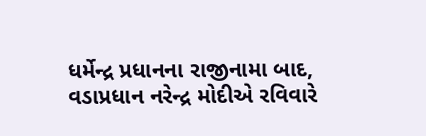ધર્મેન્દ્ર પ્રધાનના રાજીનામા બાદ, વડાપ્રધાન નરેન્દ્ર મોદીએ રવિવારે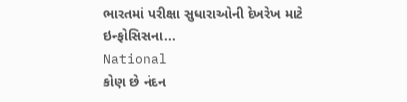ભારતમાં પરીક્ષા સુધારાઓની દેખરેખ માટે ઇન્ફોસિસના...
National
કોણ છે નંદન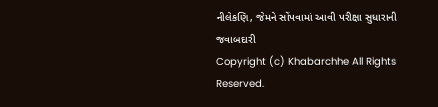નીલેકણિ, જેમને સોંપવામાં આવી પરીક્ષા સુધારાની જવાબદારી
Copyright (c) Khabarchhe All Rights Reserved.